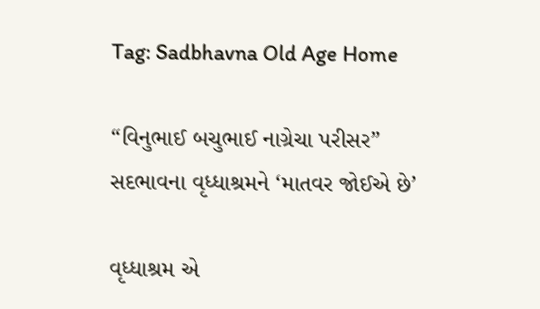Tag: Sadbhavna Old Age Home

“વિનુભાઈ બચુભાઈ નાગ્રેચા પરીસર” સદભાવના વૃધ્ધાશ્રમને ‘માતવર જોઈએ છે’

વૃધ્ધાશ્રમ એ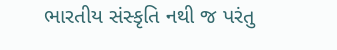ભારતીય સંસ્કૃતિ નથી જ પરંતુ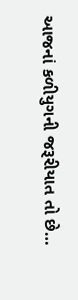આજનાં કળીયુગની જરૂરીયાત તો છે…